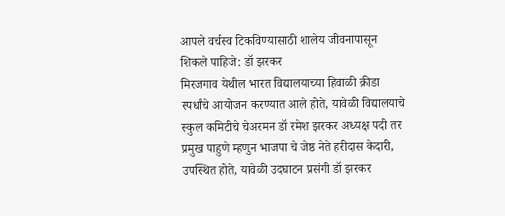आपले वर्चस्व टिकविण्यासाठी शालेय जीवनापासून शिकले पाहिजे: डॉ झरकर
मिरजगाव येथील भारत विद्यालयाच्या हिवाळी क्रीडा स्पर्धांचे आयोजन करण्यात आले होते, यावेळी विद्यालयाचे स्कुल कमिटीचे चेअरमन डॉ रमेश झरकर अध्यक्ष पदी तर प्रमुख पाहुणे म्हणुन भाजपा चे जेष्ठ नेते हरीदास केदारी, उपस्थित होते, यावेळी उदघाटन प्रसंगी डॉ झरकर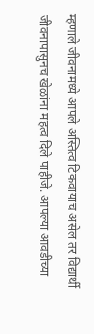म्हणाले जीवनामध्ये आपले अस्तित्व टिकवायाच असेल तर विद्यार्थी जीवनापासुनच खेळांना महत्व दिले पाहीजे. आपल्या आवडीच्या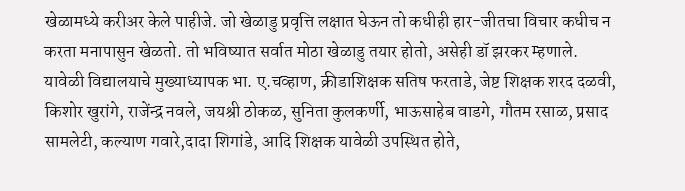खेळामध्ये करीअर केले पाहीजे. जो खेळाडु प्रवृत्ति लक्षात घेऊन तो कधीही हार-जीतचा विचार कधीच न करता मनापासुन खेळतो. तो भविष्यात सर्वात मोठा खेळाडु तयार होतो, असेही डॉ झरकर म्हणाले.
यावेळी विद्यालयाचे मुख्याध्यापक भा. ए.चव्हाण, क्रीडाशिक्षक सतिष फरताडे, जेष्ट शिक्षक शरद दळवी, किशोर खुरांगे, राजेंन्द्र नवले, जयश्री ठोकळ, सुनिता कुलकर्णी, भाऊसाहेब वाडगे, गौतम रसाळ, प्रसाद सामलेटी, कल्याण गवारे,दादा शिगांडे, आदि शिक्षक यावेळी उपस्थित होते,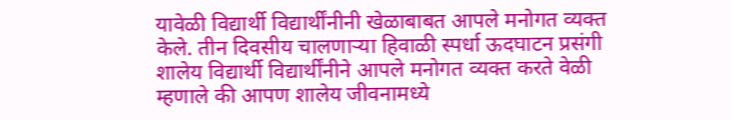यावेळी विद्यार्थी विद्यार्थींनीनी खेळाबाबत आपले मनोगत व्यक्त केले. तीन दिवसीय चालणाऱ्या हिवाळी स्पर्धा ऊदघाटन प्रसंगी शालेय विद्यार्थी विद्यार्थींनीने आपले मनोगत व्यक्त करते वेळी म्हणाले की आपण शालेय जीवनामध्ये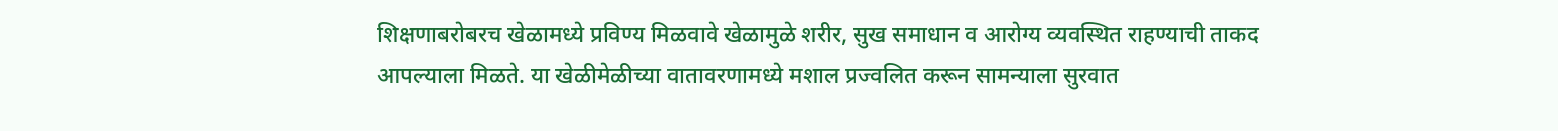शिक्षणाबरोबरच खेळामध्ये प्रविण्य मिळवावे खेळामुळे शरीर, सुख समाधान व आरोग्य व्यवस्थित राहण्याची ताकद आपल्याला मिळते. या खेळीमेळीच्या वातावरणामध्ये मशाल प्रज्वलित करून सामन्याला सुरवात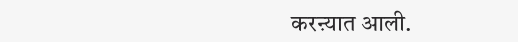करऩ्यात आली.